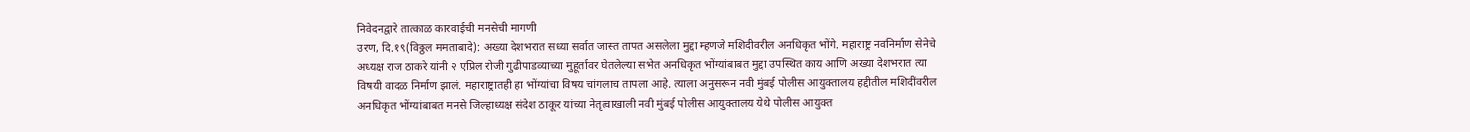निवेदनद्वारे तात्काळ कारवाईची मनसेची मागणी
उरण, दि.१९(विठ्ठल ममताबादे): अख्या देशभरात सध्या सर्वात जास्त तापत असलेला मुद्दा म्हणजे मशिदीवरील अनधिकृत भोंगे. महाराष्ट्र नवनिर्माण सेनेचे अध्यक्ष राज ठाकरे यांनी २ एप्रिल रोजी गुढीपाडव्याच्या मुहूर्तावर घेतलेल्या सभेत अनधिकृत भोंग्यांबाबत मुद्दा उपस्थित काय आणि अख्या देशभरात त्या विषयी वादळ निर्माण झालं. महाराष्ट्रातही हा भोंग्यांचा विषय चांगलाच तापला आहे. त्याला अनुसरून नवी मुंबई पोलीस आयुक्तालय हद्दीतील मशिदींवरील अनधिकृत भोंग्यांबाबत मनसे जिल्हाध्यक्ष संदेश ठाकूर यांच्या नेतृत्वाखाली नवी मुंबई पोलीस आयुक्तालय येथे पोलीस आयुक्त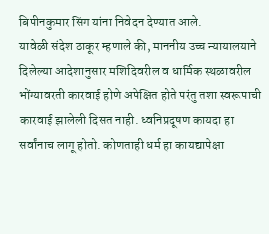बिपीनकुमार सिंग यांना निवेदन देण्यात आले.
यावेळी संदेश ठाकूर म्हणाले की, माननीय उच्च न्यायालयाने दिलेल्या आदेशानुसार मशिदिवरील व धार्मिक स्थळावरील भोंग्यावरती कारवाई होणे अपेक्षित होते परंतु तशा स्वरूपाची कारवाई झालेली दिसत नाही. ध्वनिप्रदूषण कायदा हा सर्वांनाच लागू होतो. कोणताही धर्म हा कायद्यापेक्षा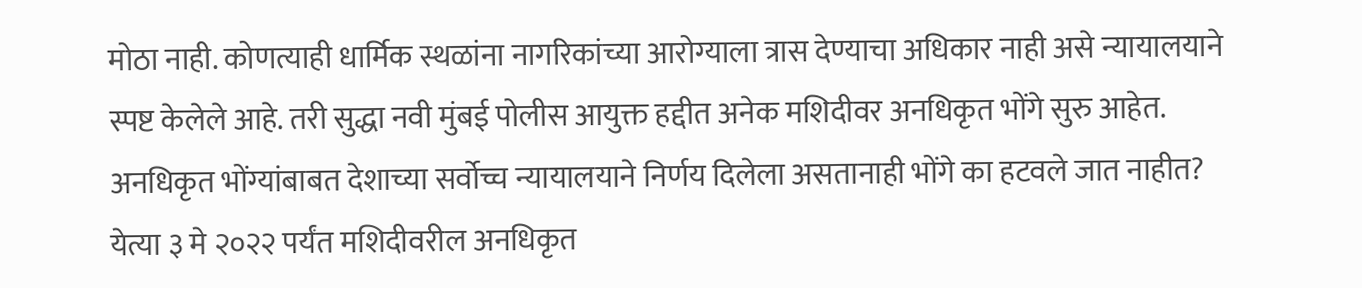मोठा नाही. कोणत्याही धार्मिक स्थळांना नागरिकांच्या आरोग्याला त्रास देण्याचा अधिकार नाही असे न्यायालयाने स्पष्ट केलेले आहे. तरी सुद्धा नवी मुंबई पोलीस आयुक्त हद्दीत अनेक मशिदीवर अनधिकृत भोंगे सुरु आहेत. अनधिकृत भोंग्यांबाबत देशाच्या सर्वोच्च न्यायालयाने निर्णय दिलेला असतानाही भोंगे का हटवले जात नाहीत? येत्या ३ मे २०२२ पर्यंत मशिदीवरील अनधिकृत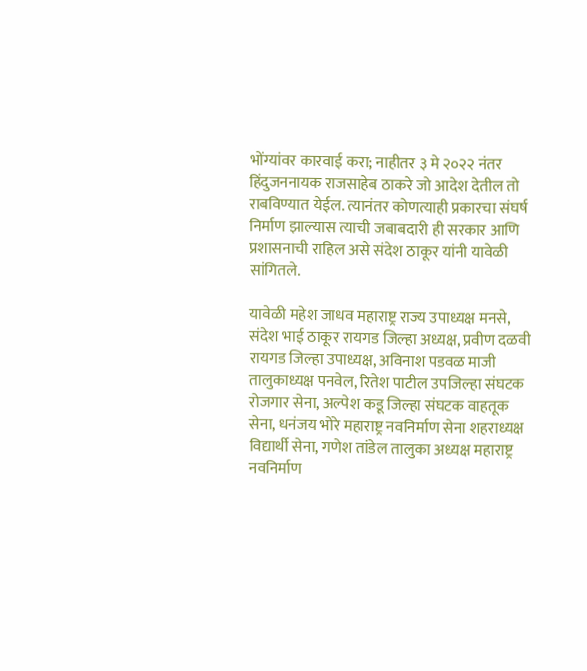भोंग्यांवर कारवाई करा; नाहीतर ३ मे २०२२ नंतर हिंदुजननायक राजसाहेब ठाकरे जो आदेश देतील तो राबविण्यात येईल. त्यानंतर कोणत्याही प्रकारचा संघर्ष निर्माण झाल्यास त्याची जबाबदारी ही सरकार आणि प्रशासनाची राहिल असे संदेश ठाकूर यांनी यावेळी सांगितले.

यावेळी महेश जाधव महाराष्ट्र राज्य उपाध्यक्ष मनसे, संदेश भाई ठाकूर रायगड जिल्हा अध्यक्ष, प्रवीण दळवी रायगड जिल्हा उपाध्यक्ष, अविनाश पडवळ माजी तालुकाध्यक्ष पनवेल, रितेश पाटील उपजिल्हा संघटक रोजगार सेना, अल्पेश कडू जिल्हा संघटक वाहतूक सेना, धनंजय भोरे महाराष्ट्र नवनिर्माण सेना शहराध्यक्ष विद्यार्थी सेना, गणेश तांडेल तालुका अध्यक्ष महाराष्ट्र नवनिर्माण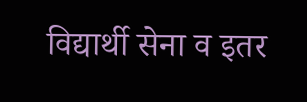विद्यार्थी सेना व इतर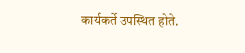कार्यकर्ते उपस्थित होते.